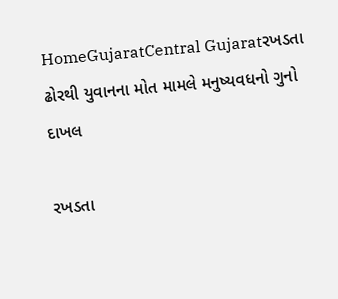HomeGujaratCentral Gujaratરખડતા ઢોરથી યુવાનના મોત મામલે મનુષ્યવધનો ગુનો દાખલ

રખડતા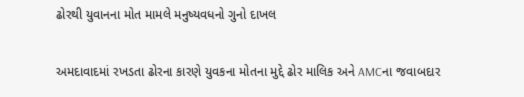ઢોરથી યુવાનના મોત મામલે મનુષ્યવધનો ગુનો દાખલ

અમદાવાદમાં રખડતા ઢોરના કારણે યુવકના મોતના મુદ્દે ઢોર માલિક અને AMCના જવાબદાર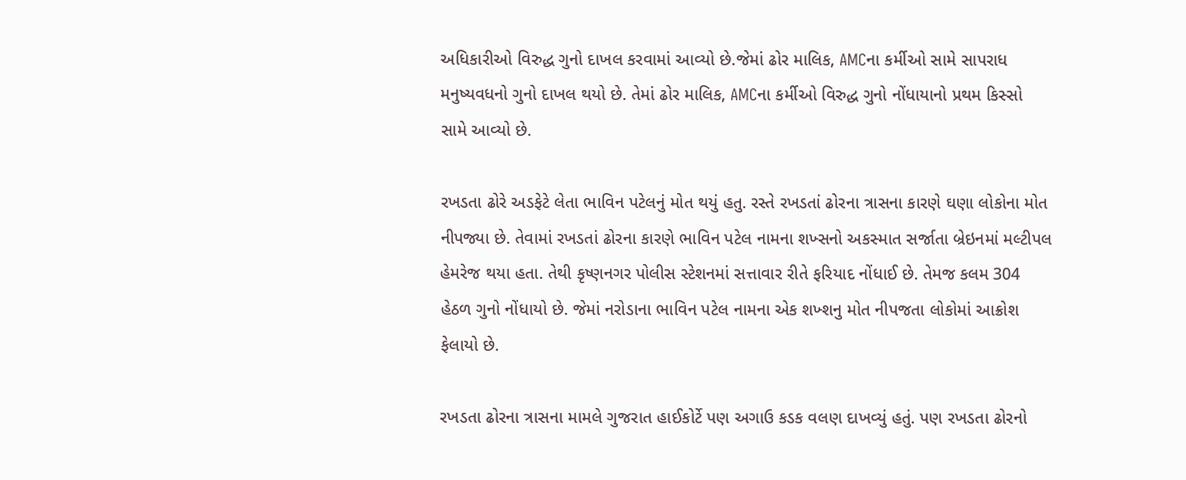અધિકારીઓ વિરુદ્ધ ગુનો દાખલ કરવામાં આવ્યો છે.જેમાં ઢોર માલિક, AMCના કર્મીઓ સામે સાપરાધ મનુષ્યવધનો ગુનો દાખલ થયો છે. તેમાં ઢોર માલિક, AMCના કર્મીઓ વિરુદ્ધ ગુનો નોંધાયાનો પ્રથમ કિસ્સો સામે આવ્યો છે.

રખડતા ઢોરે અડફેટે લેતા ભાવિન પટેલનું મોત થયું હતુ. રસ્તે રખડતાં ઢોરના ત્રાસના કારણે ઘણા લોકોના મોત નીપજ્યા છે. તેવામાં રખડતાં ઢોરના કારણે ભાવિન પટેલ નામના શખ્સનો અકસ્માત સર્જાતા બ્રેઇનમાં મલ્ટીપલ હેમરેજ થયા હતા. તેથી કૃષ્ણનગર પોલીસ સ્ટેશનમાં સત્તાવાર રીતે ફરિયાદ નોંધાઈ છે. તેમજ કલમ 304 હેઠળ ગુનો નોંધાયો છે. જેમાં નરોડાના ભાવિન પટેલ નામના એક શખ્શનુ મોત નીપજતા લોકોમાં આક્રોશ ફેલાયો છે.

રખડતા ઢોરના ત્રાસના મામલે ગુજરાત હાઈકોર્ટે પણ અગાઉ કડક વલણ દાખવ્યું હતું. પણ રખડતા ઢોરનો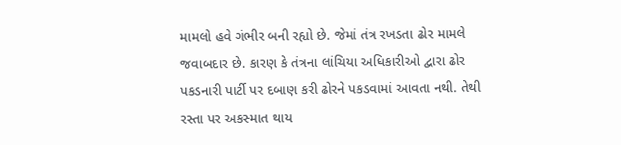મામલો હવે ગંભીર બની રહ્યો છે. જેમાં તંત્ર રખડતા ઢોર મામલે જવાબદાર છે. કારણ કે તંત્રના લાંચિયા અધિકારીઓ દ્વારા ઢોર પકડનારી પાર્ટી પર દબાણ કરી ઢોરને પકડવામાં આવતા નથી. તેથી રસ્તા પર અકસ્માત થાય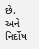છે. અને નિર્દોષ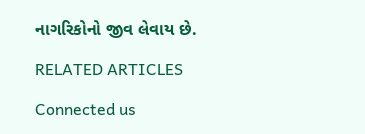નાગરિકોનો જીવ લેવાય છે.

RELATED ARTICLES

Connected us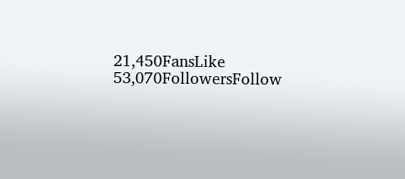21,450FansLike
53,070FollowersFollow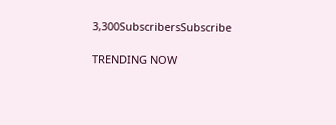3,300SubscribersSubscribe

TRENDING NOW